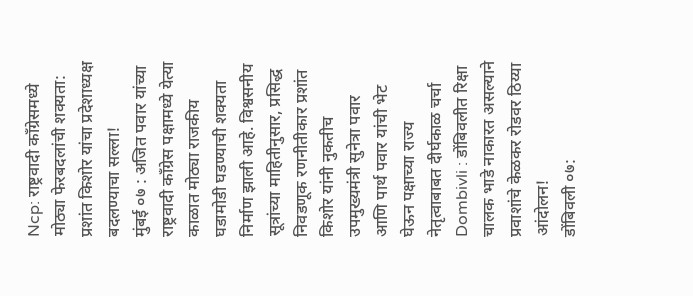Ncp: राष्ट्रवादी काँग्रेसमध्ये मोठ्या फेरबदलांची शक्यता: प्रशांत किशोर यांचा प्रदेशाध्यक्ष बदलण्याचा सल्ला!
मुंबई ०७ : अजित पवार यांच्या राष्ट्रवादी काँग्रेस पक्षामध्ये येत्या काळात मोठ्या राजकीय घडामोडी घडण्याची शक्यता निर्माण झाली आहे. विश्वसनीय सूत्रांच्या माहितीनुसार, प्रसिद्ध निवडणूक रणनीतीकार प्रशांत किशोर यांनी नुकतीच उपमुख्यमंत्री सुनेत्रा पवार आणि पार्थ पवार यांची भेट घेऊन पक्षाच्या राज्य नेतृत्वाबाबत दीर्घकाळ चर्चा
Dombivli : डोंबिवलीत रिक्षा चालक भाडे नाकारत असल्याने प्रवाशांचे केळकर रोडवर ठिय्या आंदोलन!
डोंबिवली ०७: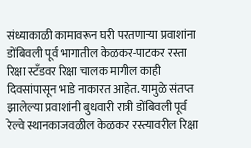संध्याकाळी कामावरून घरी परतणाऱ्या प्रवाशांना डोंबिवली पूर्व भागातील केळकर-पाटकर रस्ता रिक्षा स्टँडवर रिक्षा चालक मागील काही दिवसांपासून भाडे नाकारत आहेत. यामुळे संतप्त झालेल्या प्रवाशांनी बुधवारी रात्री डोंबिवली पूर्व रेल्वे स्थानकाजवळील केळकर रस्त्यावरील रिक्षा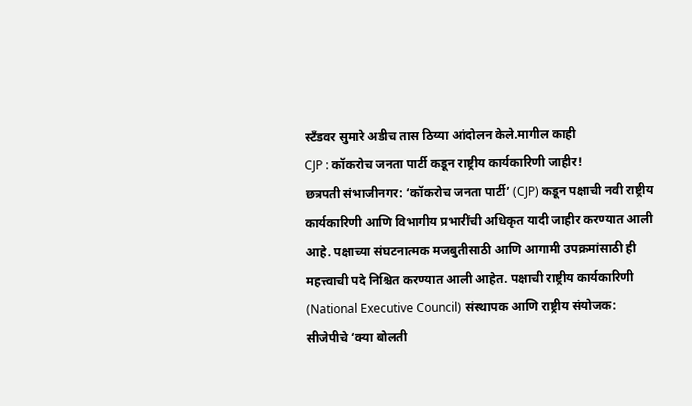स्टँडवर सुमारे अडीच तास ठिय्या आंदोलन केले.मागील काही
CJP : कॉकरोच जनता पार्टी कडून राष्ट्रीय कार्यकारिणी जाहीर!
छत्रपती संभाजीनगर: ‘कॉकरोच जनता पार्टी’ (CJP) कडून पक्षाची नवी राष्ट्रीय कार्यकारिणी आणि विभागीय प्रभारींची अधिकृत यादी जाहीर करण्यात आली आहे. पक्षाच्या संघटनात्मक मजबुतीसाठी आणि आगामी उपक्रमांसाठी ही महत्त्वाची पदे निश्चित करण्यात आली आहेत. पक्षाची राष्ट्रीय कार्यकारिणी (National Executive Council) संस्थापक आणि राष्ट्रीय संयोजक:
सीजेपीचे ‘क्या बोलती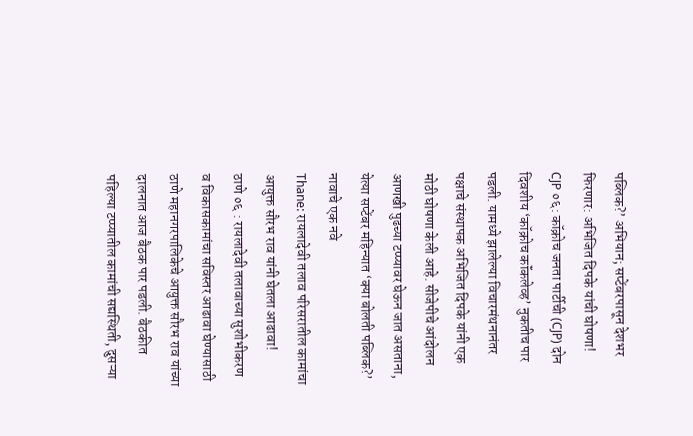पब्लिक?’ अभियान; सप्टेंबरपासून देशभर फिरणार: अभिजित दिपके यांची घोषणा!
CJP ०६: कॉक्रोच जनता पार्टीची (CJP) दोन दिवशीय ‘कॉक्रोच कॉंकलेव्ह’ नुकतीच पार पडली. यामध्ये झालेल्या विचारमंथनानंतर पक्षाचे संस्थापक अभिजित दिपके यांनी एक मोठी घोषणा केली आहे. सीजेपीचे आंदोलन आणखी पुढच्या टप्प्यावर घेऊन जात असताना, येत्या सप्टेंबर महिन्यात ‘क्या बोलती पब्लिक?’ नावाचे एक नवे
Thane: रायलादेवी तलाव परिसरातील कामांचा आयुक्त सौरभ राव यांनी घेतला आढावा!
ठाणे ०६ : रायलादेवी तलावाच्या सुशोभीकरण व विकासकामांचा सविस्तर आढावा घेण्यासाठी ठाणे महानगरपालिकेचे आयुक्त सौरभ राव यांच्या दालनात आज बैठक पार पडली. बैठकीत पहिल्या टप्प्यातील कामांची सद्यस्थिती, दुसऱ्या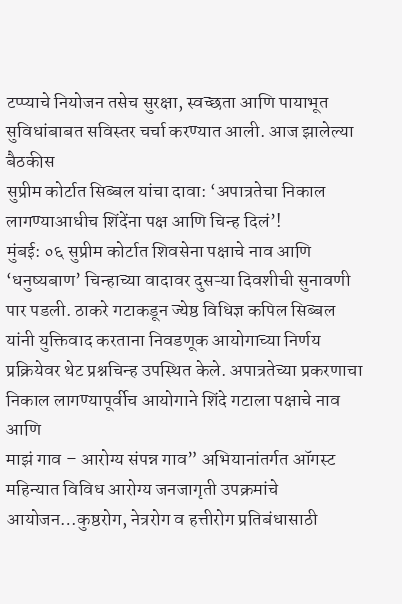टप्प्याचे नियोजन तसेच सुरक्षा, स्वच्छता आणि पायाभूत सुविधांबाबत सविस्तर चर्चा करण्यात आली. आज झालेल्या बैठकीस
सुप्रीम कोर्टात सिब्बल यांचा दावा: ‘अपात्रतेचा निकाल लागण्याआधीच शिंदेंना पक्ष आणि चिन्ह दिलं’!
मुंबई: ०६ सुप्रीम कोर्टात शिवसेना पक्षाचे नाव आणि ‘धनुष्यबाण’ चिन्हाच्या वादावर दुसऱ्या दिवशीची सुनावणी पार पडली. ठाकरे गटाकडून ज्येष्ठ विधिज्ञ कपिल सिब्बल यांनी युक्तिवाद करताना निवडणूक आयोगाच्या निर्णय प्रक्रियेवर थेट प्रश्नचिन्ह उपस्थित केले. अपात्रतेच्या प्रकरणाचा निकाल लागण्यापूर्वीच आयोगाने शिंदे गटाला पक्षाचे नाव आणि
माझं गाव – आरोग्य संपन्न गाव” अभियानांतर्गत ऑगस्ट महिन्यात विविध आरोग्य जनजागृती उपक्रमांचे आयोजन…कुष्ठरोग, नेत्ररोग व हत्तीरोग प्रतिबंधासाठी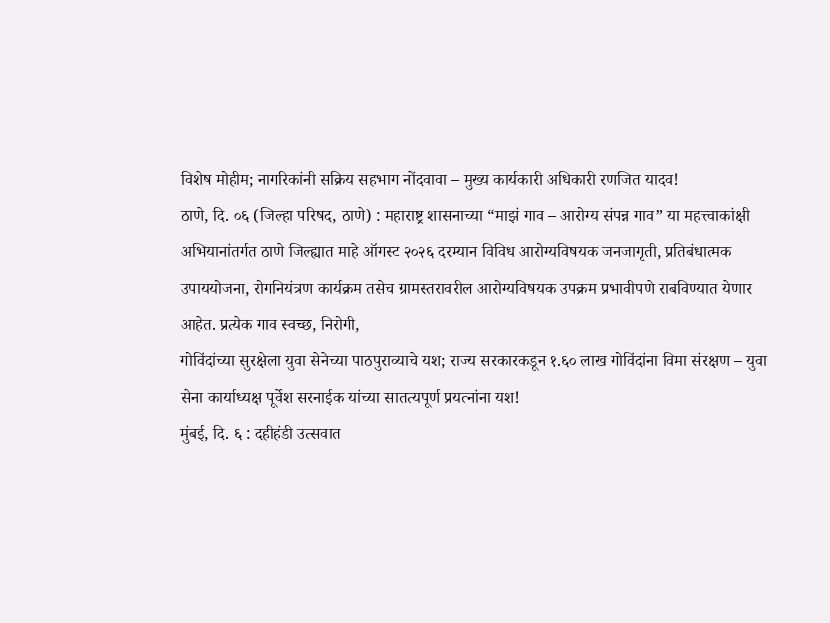विशेष मोहीम; नागरिकांनी सक्रिय सहभाग नोंदवावा – मुख्य कार्यकारी अधिकारी रणजित यादव!
ठाणे, दि. ०६ (जिल्हा परिषद, ठाणे) : महाराष्ट्र शासनाच्या “माझं गाव – आरोग्य संपन्न गाव” या महत्त्वाकांक्षी अभियानांतर्गत ठाणे जिल्ह्यात माहे ऑगस्ट २०२६ दरम्यान विविध आरोग्यविषयक जनजागृती, प्रतिबंधात्मक उपाययोजना, रोगनियंत्रण कार्यक्रम तसेच ग्रामस्तरावरील आरोग्यविषयक उपक्रम प्रभावीपणे राबविण्यात येणार आहेत. प्रत्येक गाव स्वच्छ, निरोगी,
गोविंदांच्या सुरक्षेला युवा सेनेच्या पाठपुराव्याचे यश; राज्य सरकारकडून १.६० लाख गोविंदांना विमा संरक्षण – युवा सेना कार्याध्यक्ष पूर्वेश सरनाईक यांच्या सातत्यपूर्ण प्रयत्नांना यश!
मुंबई, दि. ६ : दहीहंडी उत्सवात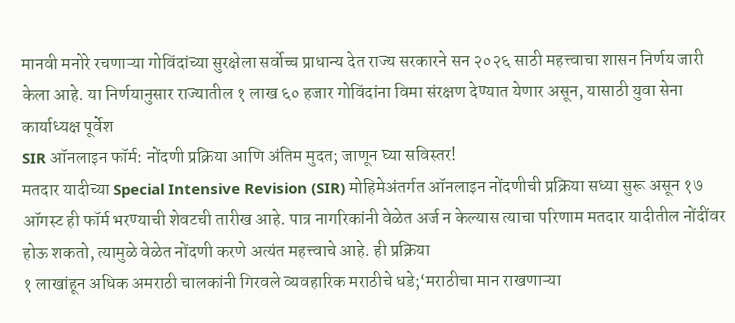मानवी मनोरे रचणाऱ्या गोविंदांच्या सुरक्षेला सर्वोच्च प्राधान्य देत राज्य सरकारने सन २०२६ साठी महत्त्वाचा शासन निर्णय जारी केला आहे. या निर्णयानुसार राज्यातील १ लाख ६० हजार गोविंदांना विमा संरक्षण देण्यात येणार असून, यासाठी युवा सेना कार्याध्यक्ष पूर्वेश
SIR ऑनलाइन फॉर्म: नोंदणी प्रक्रिया आणि अंतिम मुदत; जाणून घ्या सविस्तर!
मतदार यादीच्या Special Intensive Revision (SIR) मोहिमेअंतर्गत ऑनलाइन नोंदणीची प्रक्रिया सध्या सुरू असून १७ ऑगस्ट ही फॉर्म भरण्याची शेवटची तारीख आहे. पात्र नागरिकांनी वेळेत अर्ज न केल्यास त्याचा परिणाम मतदार यादीतील नोंदींवर होऊ शकतो, त्यामुळे वेळेत नोंदणी करणे अत्यंत महत्त्वाचे आहे. ही प्रक्रिया
१ लाखांहून अधिक अमराठी चालकांनी गिरवले व्यवहारिक मराठीचे धडे;‘मराठीचा मान राखणाऱ्या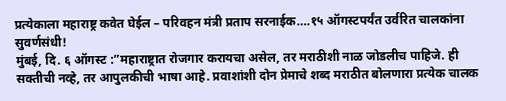प्रत्येकाला महाराष्ट्र कवेत घेईल – परिवहन मंत्री प्रताप सरनाईक….१५ ऑगस्टपर्यंत उर्वरित चालकांना सुवर्णसंधी!
मुंबई, दि. ६ ऑगस्ट :”महाराष्ट्रात रोजगार करायचा असेल, तर मराठीशी नाळ जोडलीच पाहिजे. ही सक्तीची नव्हे, तर आपुलकीची भाषा आहे. प्रवाशांशी दोन प्रेमाचे शब्द मराठीत बोलणारा प्रत्येक चालक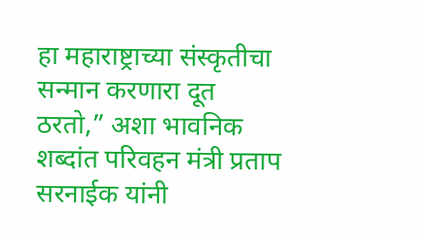हा महाराष्ट्राच्या संस्कृतीचा सन्मान करणारा दूत ठरतो,” अशा भावनिक शब्दांत परिवहन मंत्री प्रताप सरनाईक यांनी